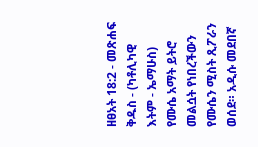ዘፀአት 18:2 - መጽሐፍ ቅዱስ - (ካቶሊካዊ እትም - ኤማሁስ) የሙሴ አማት ይትሮ መልሷት የነበረችውን የሙሴን ሚስት ጺፖራን ወሰደ። አዲሱ መደበኛ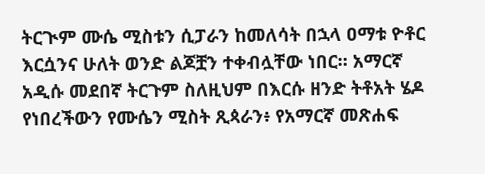ትርጒም ሙሴ ሚስቱን ሲፓራን ከመለሳት በኋላ ዐማቱ ዮቶር እርሷንና ሁለት ወንድ ልጆቿን ተቀብሏቸው ነበር። አማርኛ አዲሱ መደበኛ ትርጉም ስለዚህም በእርሱ ዘንድ ትቶአት ሄዶ የነበረችውን የሙሴን ሚስት ጺጳራን፥ የአማርኛ መጽሐፍ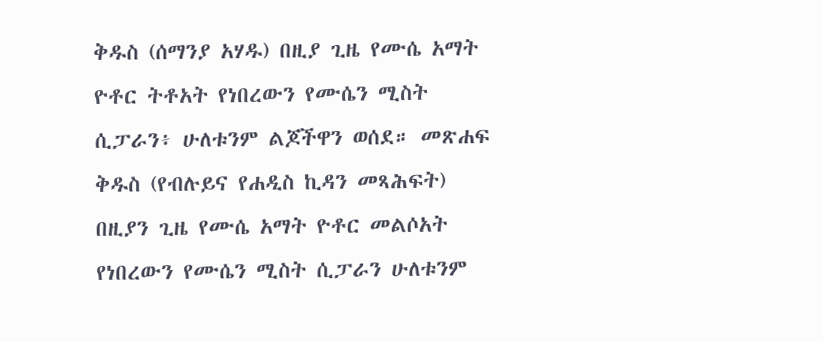ቅዱስ (ሰማንያ አሃዱ) በዚያ ጊዜ የሙሴ አማት ዮቶር ትቶአት የነበረውን የሙሴን ሚስት ሲፓራን፥ ሁለቱንም ልጆችዋን ወሰደ። መጽሐፍ ቅዱስ (የብሉይና የሐዲስ ኪዳን መጻሕፍት) በዚያን ጊዜ የሙሴ አማት ዮቶር መልሶአት የነበረውን የሙሴን ሚስት ሲፓራን ሁለቱንም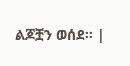ልጆቿን ወሰደ። |